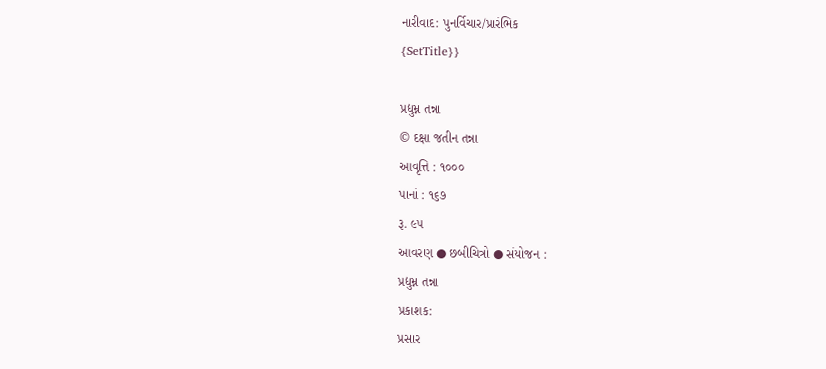નારીવાદ: પુનર્વિચાર/પ્રારંભિક
{SetTitle}}

પ્રદ્યુમ્ન તન્ના
© દક્ષા જતીન તન્ના
આવૃત્તિ : ૧૦૦૦
પાનાં : ૧૬૭
રૂ. ૯૫
આવરણ ● છબીચિત્રો ● સંયોજન :
પ્રદ્યુમ્ન તન્ના
પ્રકાશક:
પ્રસાર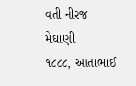વતી નીરજ મેઘાણી
૧૮૮૮, આતાભાઈ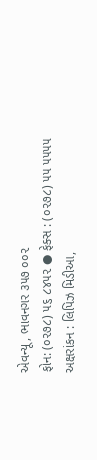એવન્યૂ, ભાવનગર ૩૫૭ ૦૦૨
ફોન: (૦૨૭૮) ૫૬ ૮૪૫૨ ● ફેક્સ : (૦૨૭૮) ૫૫ ૫૫૫૫
અક્ષરાંકન : લિપિઝ મિડીઆ,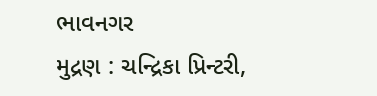ભાવનગર
મુદ્રણ : ચન્દ્રિકા પ્રિન્ટરી,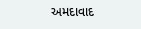અમદાવાદ